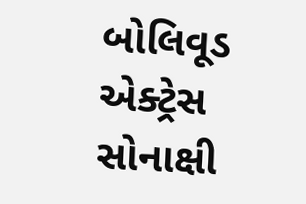બોલિવૂડ એક્ટ્રેસ સોનાક્ષી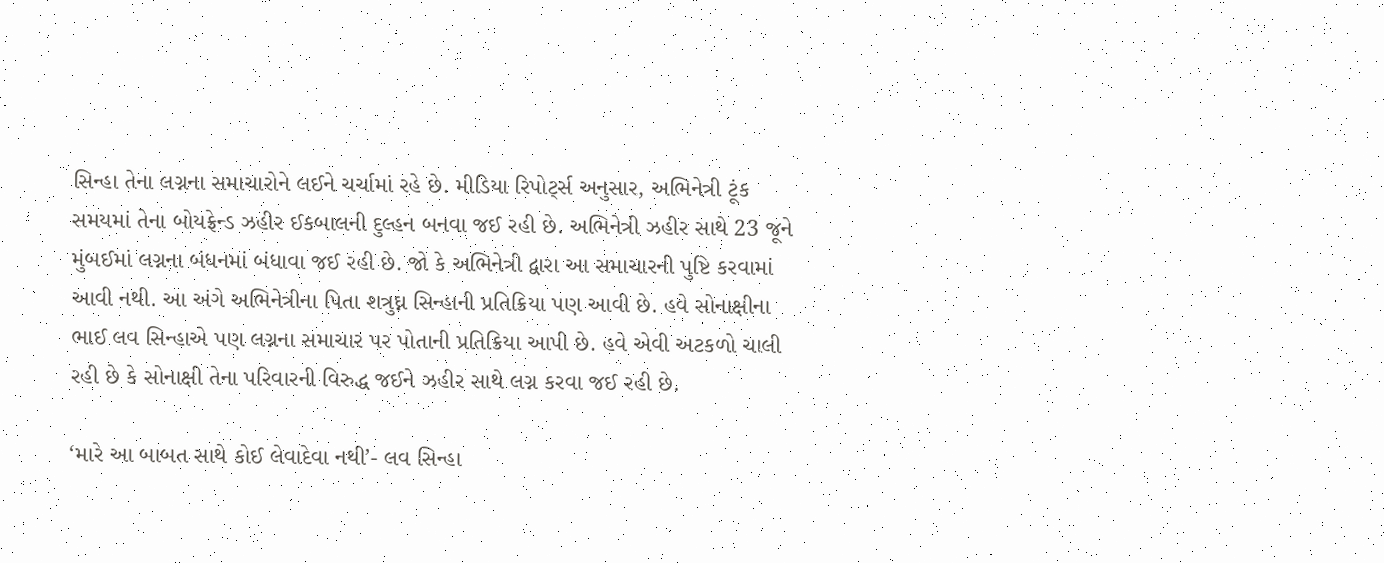સિન્હા તેના લગ્નના સમાચારોને લઈને ચર્ચામાં રહે છે. મીડિયા રિપોર્ટ્સ અનુસાર, અભિનેત્રી ટૂંક સમયમાં તેના બોયફ્રેન્ડ ઝહીર ઈકબાલની દુલ્હન બનવા જઈ રહી છે. અભિનેત્રી ઝહીર સાથે 23 જૂને મુંબઈમાં લગ્નના બંધનમાં બંધાવા જઈ રહી છે. જો કે અભિનેત્રી દ્વારા આ સમાચારની પુષ્ટિ કરવામાં આવી નથી. આ અંગે અભિનેત્રીના પિતા શત્રુઘ્ન સિન્હાની પ્રતિક્રિયા પણ આવી છે. હવે સોનાક્ષીના ભાઈ લવ સિન્હાએ પણ લગ્નના સમાચાર પર પોતાની પ્રતિક્રિયા આપી છે. હવે એવી અટકળો ચાલી રહી છે કે સોનાક્ષી તેના પરિવારની વિરુદ્ધ જઈને ઝહીર સાથે લગ્ન કરવા જઈ રહી છે.

‘મારે આ બાબત સાથે કોઈ લેવાદેવા નથી’- લવ સિન્હા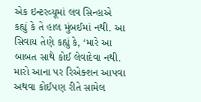એક ઇન્ટરવ્યૂમાં લવ સિન્હાએ કહ્યું કે તે હાલ મુંબઈમાં નથી. આ સિવાય તેણે કહ્યું કે, ‘મારે આ બાબત સાથે કોઈ લેવાદેવા નથી. મારો આના પર રિએક્શન આપવા અથવા કોઈપણ રીતે સામેલ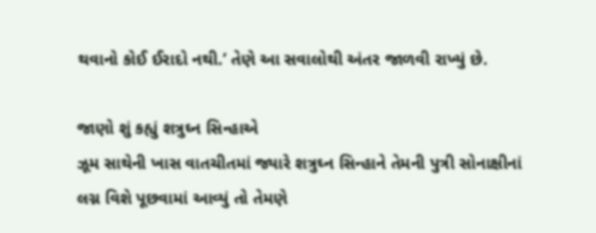થવાનો કોઈ ઈરાદો નથી.’ તેણે આ સવાલોથી અંતર જાળવી રાખ્યું છે.

જાણો શું કહ્યું શત્રુઘ્ન સિન્હાએ
ઝૂમ સાથેની ખાસ વાતચીતમાં જ્યારે શત્રુઘ્ન સિન્હાને તેમની પુત્રી સોનાક્ષીનાં લગ્ન વિશે પૂછવામાં આવ્યું તો તેમણે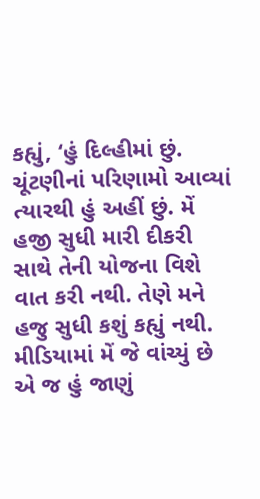કહ્યું, ‘હું દિલ્હીમાં છું. ચૂંટણીનાં પરિણામો આવ્યાં ત્યારથી હું અહીં છું. મેં હજી સુધી મારી દીકરી સાથે તેની યોજના વિશે વાત કરી નથી. તેણે મને હજુ સુધી કશું કહ્યું નથી. મીડિયામાં મેં જે વાંચ્યું છે એ જ હું જાણું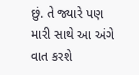છું. તે જ્યારે પણ મારી સાથે આ અંગે વાત કરશે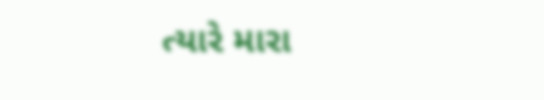ત્યારે મારા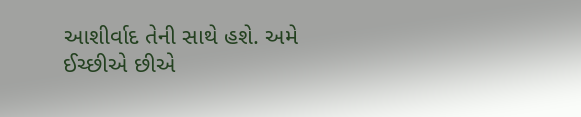આશીર્વાદ તેની સાથે હશે. અમે ઈચ્છીએ છીએ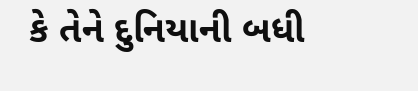કે તેને દુનિયાની બધી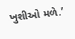ખુશીઓ મળે.’